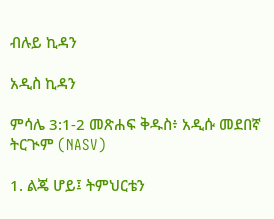ብሉይ ኪዳን

አዲስ ኪዳን

ምሳሌ 3:1-2 መጽሐፍ ቅዱስ፥ አዲሱ መደበኛ ትርጒም (NASV)

1. ልጄ ሆይ፤ ትምህርቴን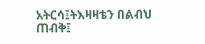አትርሳ፤ትእዛዛቴን በልብህ ጠብቅ፤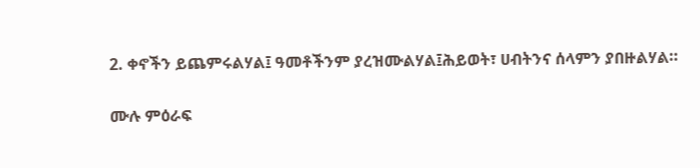2. ቀኖችን ይጨምሩልሃል፤ ዓመቶችንም ያረዝሙልሃል፤ሕይወት፣ ሀብትንና ሰላምን ያበዙልሃል።

ሙሉ ምዕራፍ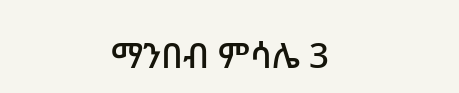ማንበብ ምሳሌ 3